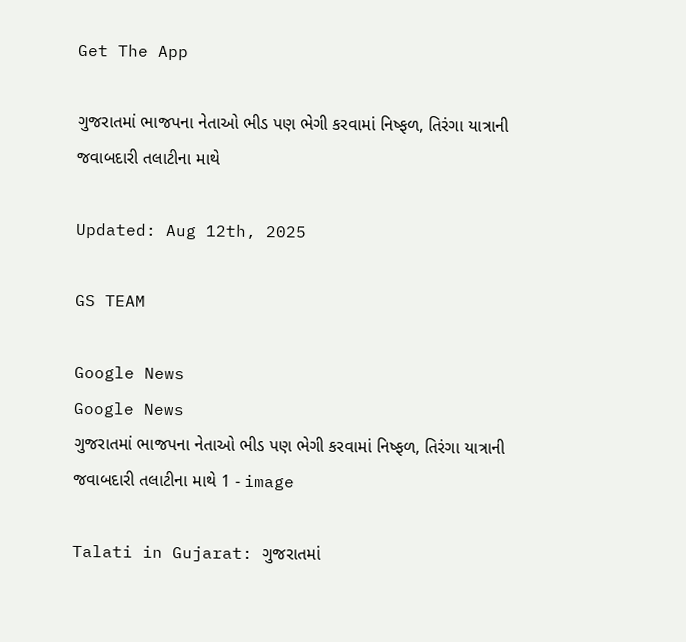Get The App

ગુજરાતમાં ભાજપના નેતાઓ ભીડ પણ ભેગી કરવામાં નિષ્ફળ, તિરંગા યાત્રાની જવાબદારી તલાટીના માથે

Updated: Aug 12th, 2025

GS TEAM

Google News
Google News
ગુજરાતમાં ભાજપના નેતાઓ ભીડ પણ ભેગી કરવામાં નિષ્ફળ, તિરંગા યાત્રાની જવાબદારી તલાટીના માથે 1 - image

Talati in Gujarat: ગુજરાતમાં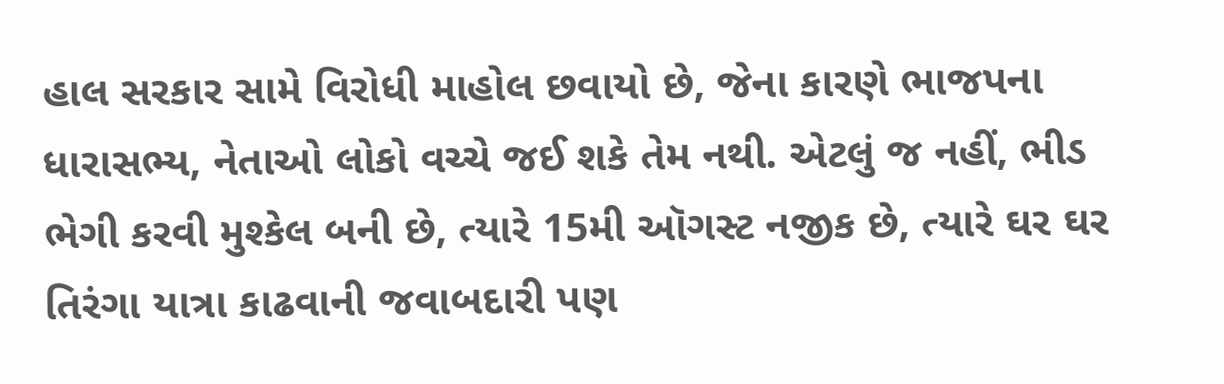હાલ સરકાર સામે વિરોધી માહોલ છવાયો છે, જેના કારણે ભાજપના ધારાસભ્ય, નેતાઓ લોકો વચ્ચે જઈ શકે તેમ નથી. એટલું જ નહીં, ભીડ ભેગી કરવી મુશ્કેલ બની છે, ત્યારે 15મી ઑગસ્ટ નજીક છે, ત્યારે ઘર ઘર તિરંગા યાત્રા કાઢવાની જવાબદારી પણ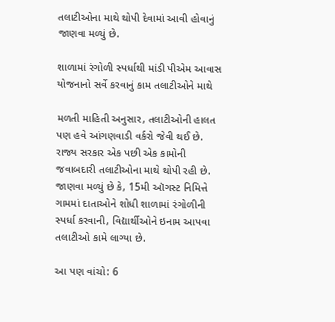તલાટીઓના માથે થોપી દેવામાં આવી હોવાનું જાણવા મળ્યું છે.

શાળામાં રંગોળી સ્પર્ધાથી માંડી પીએમ આવાસ યોજનાનો સર્વે કરવાનું કામ તલાટીઓને માથે

મળતી માહિતી અનુસાર, તલાટીઓની હાલત પણ હવે આંગણવાડી વર્કરો જેવી થઈ છે. રાજ્ય સરકાર એક પછી એક કામોની જવાબદારી તલાટીઓના માથે થોપી રહી છે. જાણવા મળ્યું છે કે, 15મી ઑગસ્ટ નિમિત્તે ગામમાં દાતાઓને શોધી શાળામાં રંગોળીની સ્પર્ધા કરવાની, વિદ્યાર્થીઓને ઇનામ આપવા તલાટીઓ કામે લાગ્યા છે.

આ પણ વાંચો: 6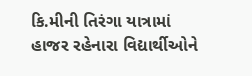કિ.મીની તિરંગા યાત્રામાં હાજર રહેનારા વિદ્યાર્થીઓને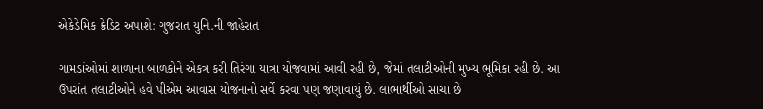એકેડેમિક ક્રેડિટ અપાશે: ગુજરાત યુનિ.ની જાહેરાત

ગામડાંઓમાં શાળાના બાળકોને એકત્ર કરી તિરંગા યાત્રા યોજવામાં આવી રહી છે, જેમાં તલાટીઓની મુખ્ય ભૂમિકા રહી છે. આ ઉપરાંત તલાટીઓને હવે પીએમ આવાસ યોજનાનો સર્વે કરવા પણ જણાવાયું છે. લાભાર્થીઓ સાચા છે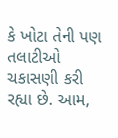કે ખોટા તેની પણ તલાટીઓ ચકાસણી કરી રહ્યા છે. આમ,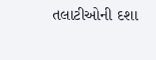તલાટીઓની દશા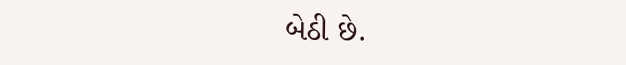બેઠી છે.